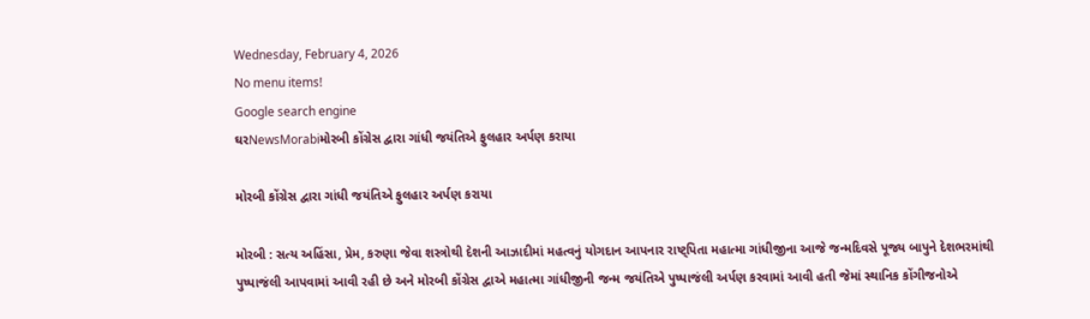Wednesday, February 4, 2026
No menu items!
Google search engine
ઘરNewsMorabiમોરબી કોંગ્રેસ દ્વારા ગાંધી જયંતિએ ફુલહાર અર્પણ કરાયા

મોરબી કોંગ્રેસ દ્વારા ગાંધી જયંતિએ ફુલહાર અર્પણ કરાયા

મોરબી : સત્ય અહિંસા, પ્રેમ, કરુણા જેવા શસ્ત્રોથી દેશની આઝાદીમાં મહત્વનું યોગદાન આપનાર રાષ્ટ્પિતા મહાત્મા ગાંધીજીના આજે જન્મદિવસે પૂજ્ય બાપુને દેશભરમાંથી પુષ્પાજંલી આપવામાં આવી રહી છે અને મોરબી કોંગ્રેસ દ્વાએ મહાત્મા ગાંધીજીની જન્મ જયંતિએ પુષ્પાજંલી અર્પણ કરવામાં આવી હતી જેમાં સ્થાનિક કોંગીજનોએ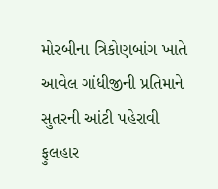મોરબીના ત્રિકોણબાંગ ખાતે આવેલ ગાંધીજીની પ્રતિમાને સુતરની આંટી પહેરાવી ફુલહાર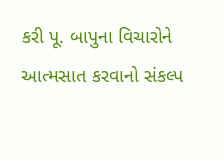કરી પૂ. બાપુના વિચારોને આત્મસાત કરવાનો સંકલ્પ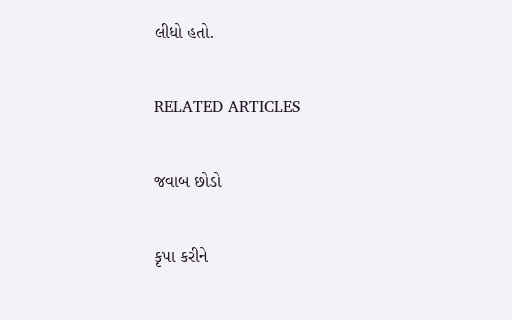લીધો હતો.

RELATED ARTICLES

જવાબ છોડો

કૃપા કરીને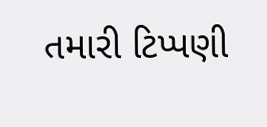તમારી ટિપ્પણી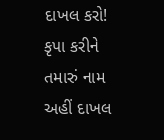દાખલ કરો!
કૃપા કરીને તમારું નામ અહીં દાખલ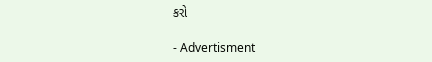કરો

- Advertisment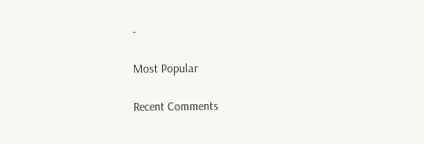-

Most Popular

Recent Comments